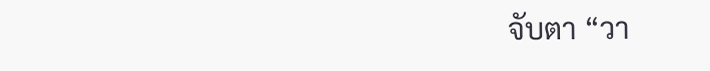จับตา “วา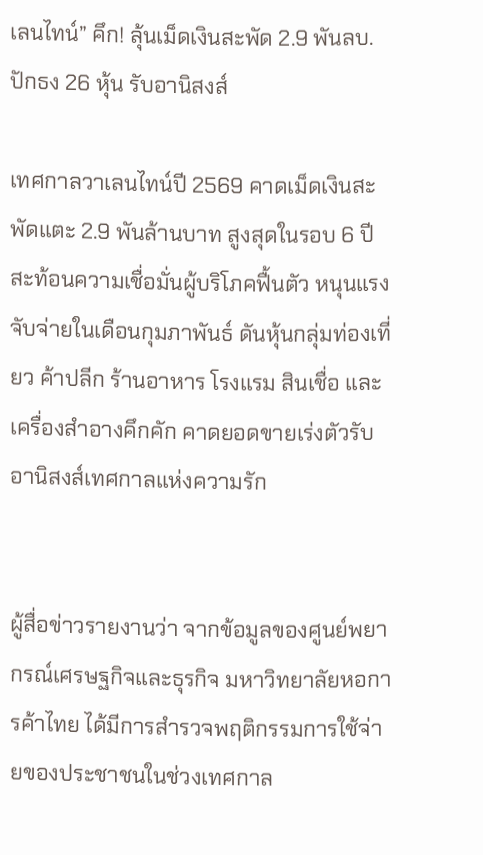เลนไทน์” คึก! ลุ้นเม็ดเงินสะพัด 2.9 พันลบ. ปักธง 26 หุ้น รับอานิสงส์

เทศกาลวาเลนไทน์ปี 2569 คาดเม็ดเงินสะพัดแตะ 2.9 พันล้านบาท สูงสุดในรอบ 6 ปี สะท้อนความเชื่อมั่นผู้บริโภคฟื้นตัว หนุนแรงจับจ่ายในเดือนกุมภาพันธ์ ดันหุ้นกลุ่มท่องเที่ยว ค้าปลีก ร้านอาหาร โรงแรม สินเชื่อ และเครื่องสำอางคึกคัก คาดยอดขายเร่งตัวรับอานิสงส์เทศกาลแห่งความรัก


ผู้สื่อข่าวรายงานว่า จากข้อมูลของศูนย์พยากรณ์เศรษฐกิจและธุรกิจ มหาวิทยาลัยหอการค้าไทย ได้มีการสำรวจพฤติกรรมการใช้จ่ายของประชาชนในช่วงเทศกาล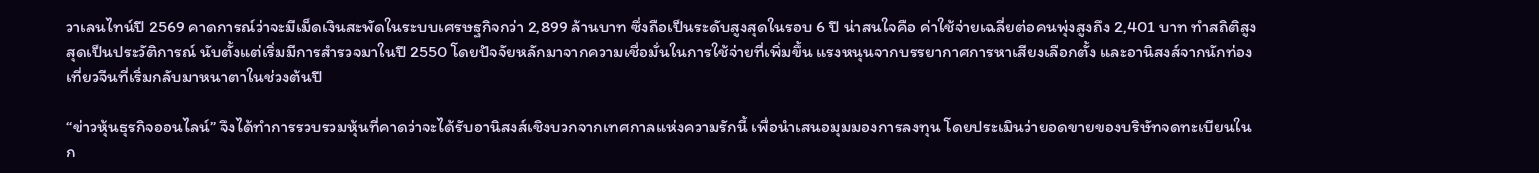วาเลนไทน์ปี 2569 คาดการณ์ว่าจะมีเม็ดเงินสะพัดในระบบเศรษฐกิจกว่า 2,899 ล้านบาท ซึ่งถือเป็นระดับสูงสุดในรอบ 6 ปี น่าสนใจคือ ค่าใช้จ่ายเฉลี่ยต่อคนพุ่งสูงถึง 2,401 บาท ทำสถิติสูงสุดเป็นประวัติการณ์ นับตั้งแต่เริ่มมีการสำรวจมาในปี 2550 โดยปัจจัยหลักมาจากความเชื่อมั่นในการใช้จ่ายที่เพิ่มขึ้น แรงหนุนจากบรรยากาศการหาเสียงเลือกตั้ง และอานิสงส์จากนักท่องเที่ยวจีนที่เริ่มกลับมาหนาตาในช่วงต้นปี

“ข่าวหุ้นธุรกิจออนไลน์” จึงได้ทำการรวบรวมหุ้นที่คาดว่าจะได้รับอานิสงส์เชิงบวกจากเทศกาลแห่งความรักนี้ เพื่อนำเสนอมุมมองการลงทุน โดยประเมินว่ายอดขายของบริษัทจดทะเบียนในก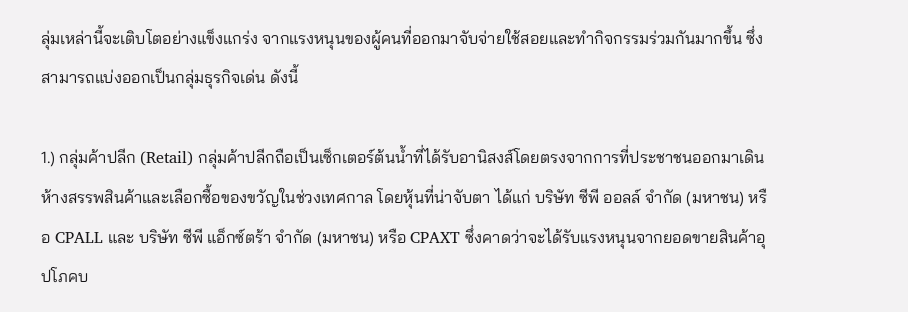ลุ่มเหล่านี้จะเติบโตอย่างแข็งแกร่ง จากแรงหนุนของผู้คนที่ออกมาจับจ่ายใช้สอยและทำกิจกรรมร่วมกันมากขึ้น ซึ่งสามารถแบ่งออกเป็นกลุ่มธุรกิจเด่น ดังนี้

1.) กลุ่มค้าปลีก (Retail) กลุ่มค้าปลีกถือเป็นเซ็กเตอร์ต้นน้ำที่ได้รับอานิสงส์โดยตรงจากการที่ประชาชนออกมาเดินห้างสรรพสินค้าและเลือกซื้อของขวัญในช่วงเทศกาล โดยหุ้นที่น่าจับตา ได้แก่ บริษัท ซีพี ออลล์ จำกัด (มหาชน) หรือ CPALL และ บริษัท ซีพี แอ็กซ์ตร้า จำกัด (มหาชน) หรือ CPAXT ซึ่งคาดว่าจะได้รับแรงหนุนจากยอดขายสินค้าอุปโภคบ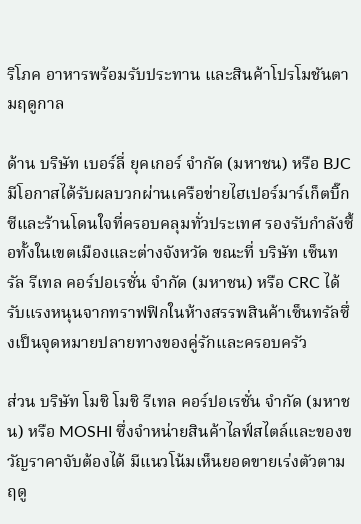ริโภค อาหารพร้อมรับประทาน และสินค้าโปรโมชันตามฤดูกาล

ด้าน บริษัท เบอร์ลี่ ยุคเกอร์ จำกัด (มหาชน) หรือ BJC มีโอกาสได้รับผลบวกผ่านเครือข่ายไฮเปอร์มาร์เก็ตบิ๊กซีและร้านโดนใจที่ครอบคลุมทั่วประเทศ รองรับกำลังซื้อทั้งในเขตเมืองและต่างจังหวัด ขณะที่ บริษัท เซ็นทรัล รีเทล คอร์ปอเรชั่น จำกัด (มหาชน) หรือ CRC ได้รับแรงหนุนจากทราฟฟิกในห้างสรรพสินค้าเซ็นทรัลซึ่งเป็นจุดหมายปลายทางของคู่รักและครอบครัว

ส่วน บริษัท โมชิ โมชิ รีเทล คอร์ปอเรชั่น จำกัด (มหาชน) หรือ MOSHI ซึ่งจำหน่ายสินค้าไลฟ์สไตล์และของขวัญราคาจับต้องได้ มีแนวโน้มเห็นยอดขายเร่งตัวตามฤดู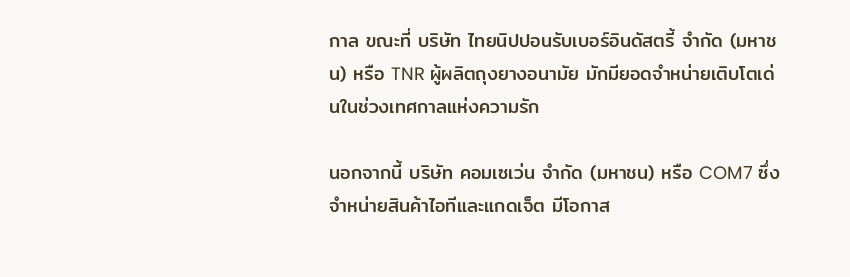กาล ขณะที่ บริษัท ไทยนิปปอนรับเบอร์อินดัสตรี้ จำกัด (มหาชน) หรือ TNR ผู้ผลิตถุงยางอนามัย มักมียอดจำหน่ายเติบโตเด่นในช่วงเทศกาลแห่งความรัก

นอกจากนี้ บริษัท คอมเซเว่น จำกัด (มหาชน) หรือ COM7 ซึ่งจำหน่ายสินค้าไอทีและแกดเจ็ต มีโอกาส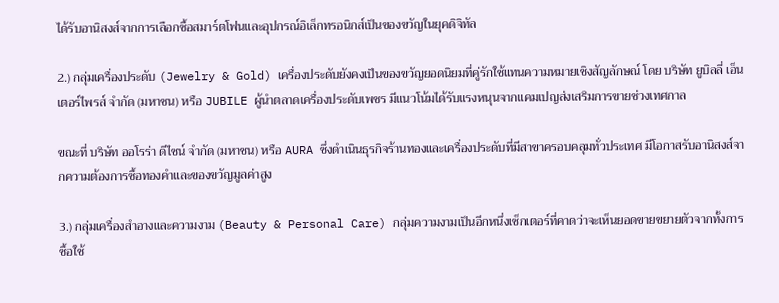ได้รับอานิสงส์จากการเลือกซื้อสมาร์ตโฟนและอุปกรณ์อิเล็กทรอนิกส์เป็นของขวัญในยุคดิจิทัล

2.) กลุ่มเครื่องประดับ (Jewelry & Gold) เครื่องประดับยังคงเป็นของขวัญยอดนิยมที่คู่รักใช้แทนความหมายเชิงสัญลักษณ์ โดย บริษัท ยูบิลลี่ เอ็นเตอร์ไพรส์ จำกัด (มหาชน) หรือ JUBILE ผู้นำตลาดเครื่องประดับเพชร มีแนวโน้มได้รับแรงหนุนจากแคมเปญส่งเสริมการขายช่วงเทศกาล

ขณะที่ บริษัท ออโรร่า ดีไซน์ จำกัด (มหาชน) หรือ AURA ซึ่งดำเนินธุรกิจร้านทองและเครื่องประดับที่มีสาขาครอบคลุมทั่วประเทศ มีโอกาสรับอานิสงส์จากความต้องการซื้อทองคำและของขวัญมูลค่าสูง

3.) กลุ่มเครื่องสำอางและความงาม (Beauty & Personal Care) กลุ่มความงามเป็นอีกหนึ่งเซ็กเตอร์ที่คาดว่าจะเห็นยอดขายขยายตัวจากทั้งการซื้อใช้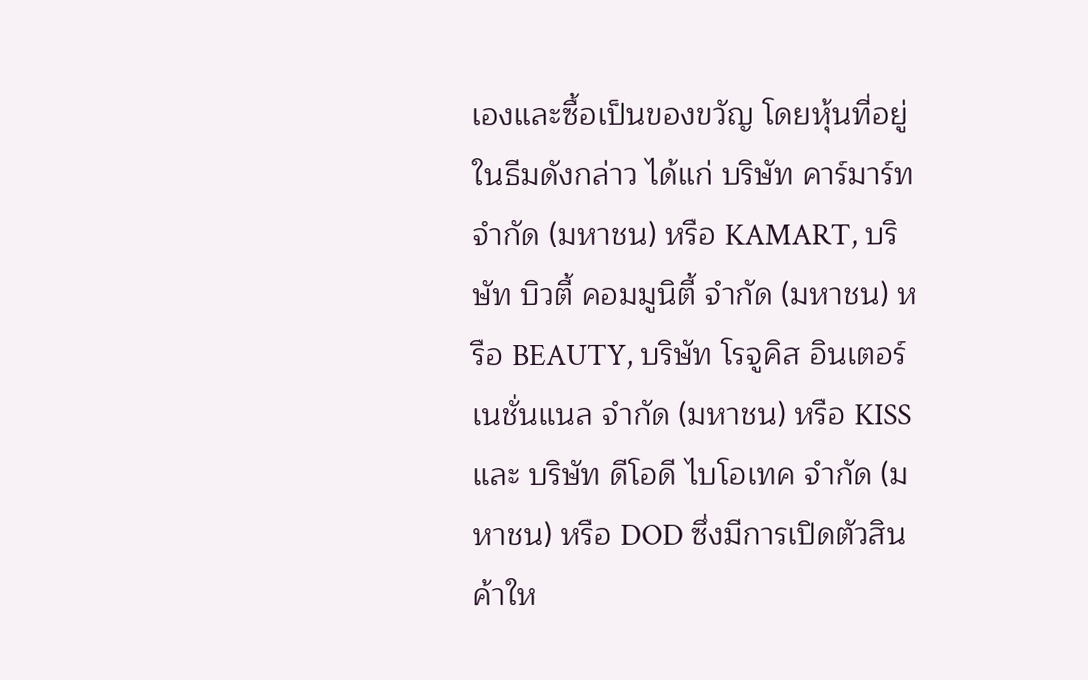เองและซื้อเป็นของขวัญ โดยหุ้นที่อยู่ในธีมดังกล่าว ได้แก่ บริษัท คาร์มาร์ท จำกัด (มหาชน) หรือ KAMART, บริษัท บิวตี้ คอมมูนิตี้ จำกัด (มหาชน) หรือ BEAUTY, บริษัท โรจูคิส อินเตอร์เนชั่นแนล จำกัด (มหาชน) หรือ KISS และ บริษัท ดีโอดี ไบโอเทค จำกัด (มหาชน) หรือ DOD ซึ่งมีการเปิดตัวสินค้าให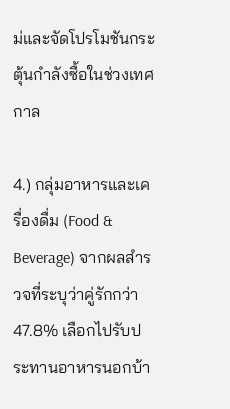ม่และจัดโปรโมชันกระตุ้นกำลังซื้อในช่วงเทศกาล

4.) กลุ่มอาหารและเครื่องดื่ม (Food & Beverage) จากผลสำรวจที่ระบุว่าคู่รักกว่า 47.8% เลือกไปรับประทานอาหารนอกบ้า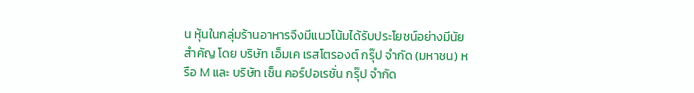น หุ้นในกลุ่มร้านอาหารจึงมีแนวโน้มได้รับประโยชน์อย่างมีนัยสำคัญ โดย บริษัท เอ็มเค เรสโตรองต์ กรุ๊ป จำกัด (มหาชน) หรือ M และ บริษัท เซ็น คอร์ปอเรชั่น กรุ๊ป จำกัด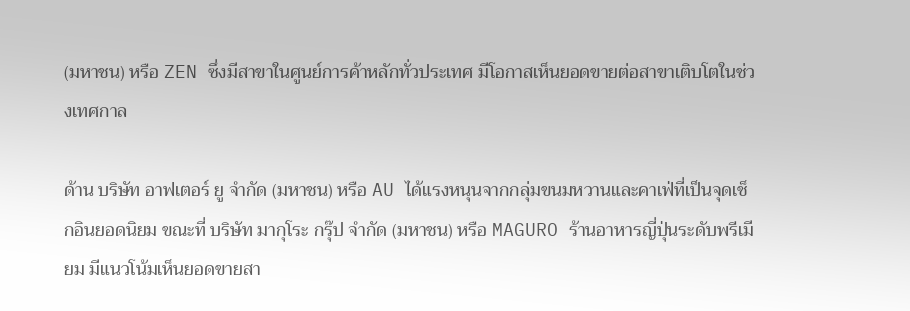(มหาชน) หรือ ZEN ซึ่งมีสาขาในศูนย์การค้าหลักทั่วประเทศ มีโอกาสเห็นยอดขายต่อสาขาเติบโตในช่วงเทศกาล

ด้าน บริษัท อาฟเตอร์ ยู จำกัด (มหาชน) หรือ AU ได้แรงหนุนจากกลุ่มขนมหวานและคาเฟ่ที่เป็นจุดเช็กอินยอดนิยม ขณะที่ บริษัท มากุโระ กรุ๊ป จำกัด (มหาชน) หรือ MAGURO ร้านอาหารญี่ปุ่นระดับพรีเมียม มีแนวโน้มเห็นยอดขายสา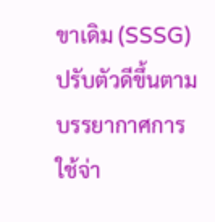ขาเดิม (SSSG) ปรับตัวดีขึ้นตามบรรยากาศการใช้จ่า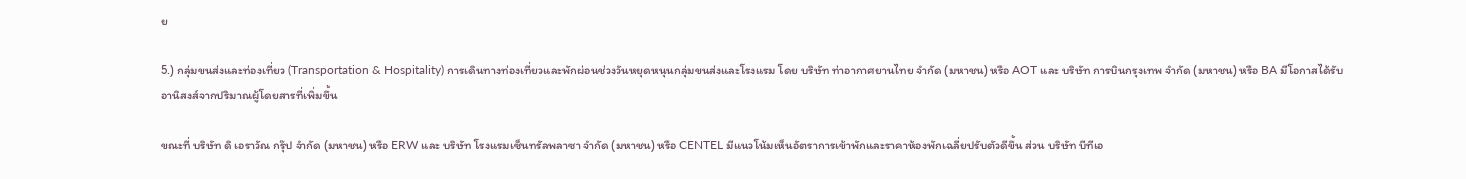ย

5.) กลุ่มขนส่งและท่องเที่ยว (Transportation & Hospitality) การเดินทางท่องเที่ยวและพักผ่อนช่วงวันหยุดหนุนกลุ่มขนส่งและโรงแรม โดย บริษัท ท่าอากาศยานไทย จำกัด (มหาชน) หรือ AOT และ บริษัท การบินกรุงเทพ จำกัด (มหาชน) หรือ BA มีโอกาสได้รับอานิสงส์จากปริมาณผู้โดยสารที่เพิ่มขึ้น

ขณะที่ บริษัท ดิ เอราวัณ กรุ๊ป จำกัด (มหาชน) หรือ ERW และ บริษัท โรงแรมเซ็นทรัลพลาซา จำกัด (มหาชน) หรือ CENTEL มีแนวโน้มเห็นอัตราการเข้าพักและราคาห้องพักเฉลี่ยปรับตัวดีขึ้น ส่วน บริษัท บีทีเอ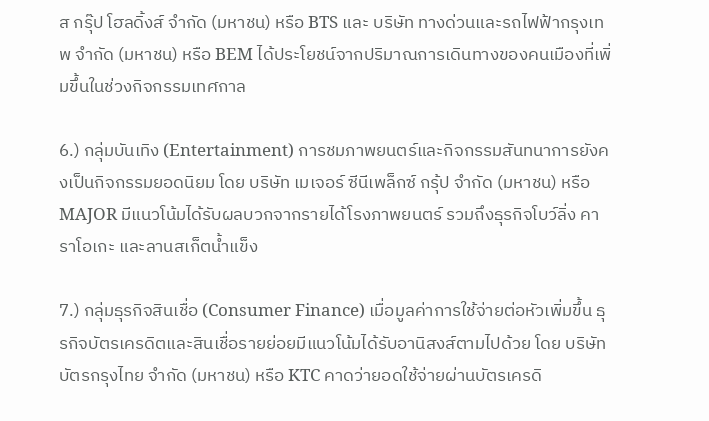ส กรุ๊ป โฮลดิ้งส์ จำกัด (มหาชน) หรือ BTS และ บริษัท ทางด่วนและรถไฟฟ้ากรุงเทพ จำกัด (มหาชน) หรือ BEM ได้ประโยชน์จากปริมาณการเดินทางของคนเมืองที่เพิ่มขึ้นในช่วงกิจกรรมเทศกาล

6.) กลุ่มบันเทิง (Entertainment) การชมภาพยนตร์และกิจกรรมสันทนาการยังคงเป็นกิจกรรมยอดนิยม โดย บริษัท เมเจอร์ ซีนีเพล็กซ์ กรุ้ป จำกัด (มหาชน) หรือ MAJOR มีแนวโน้มได้รับผลบวกจากรายได้โรงภาพยนตร์ รวมถึงธุรกิจโบว์ลิ่ง คาราโอเกะ และลานสเก็ตน้ำแข็ง

7.) กลุ่มธุรกิจสินเชื่อ (Consumer Finance) เมื่อมูลค่าการใช้จ่ายต่อหัวเพิ่มขึ้น ธุรกิจบัตรเครดิตและสินเชื่อรายย่อยมีแนวโน้มได้รับอานิสงส์ตามไปด้วย โดย บริษัท บัตรกรุงไทย จำกัด (มหาชน) หรือ KTC คาดว่ายอดใช้จ่ายผ่านบัตรเครดิ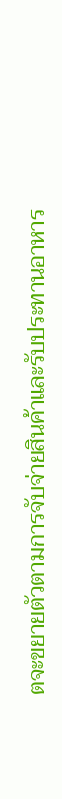ตจะขยายตัวตามการจับจ่ายสินค้าและรับประทานอาหาร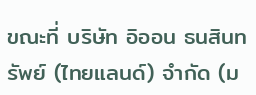ขณะที่ บริษัท อิออน ธนสินทรัพย์ (ไทยแลนด์) จำกัด (ม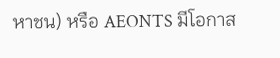หาชน) หรือ AEONTS มีโอกาส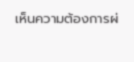เห็นความต้องการผ่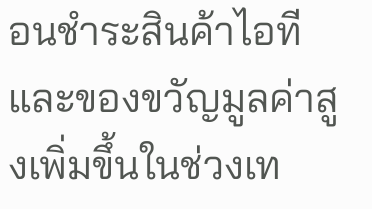อนชำระสินค้าไอทีและของขวัญมูลค่าสูงเพิ่มขึ้นในช่วงเท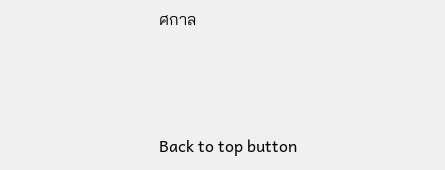ศกาล



Back to top button